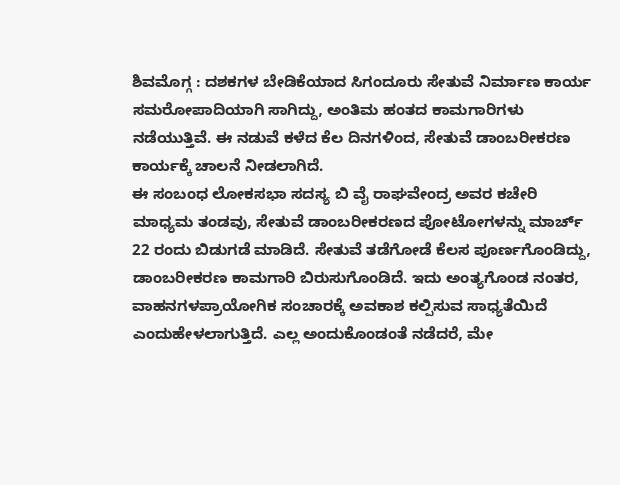ಶಿವಮೊಗ್ಗ : ದಶಕಗಳ ಬೇಡಿಕೆಯಾದ ಸಿಗಂದೂರು ಸೇತುವೆ ನಿರ್ಮಾಣ ಕಾರ್ಯ ಸಮರೋಪಾದಿಯಾಗಿ ಸಾಗಿದ್ದು, ಅಂತಿಮ ಹಂತದ ಕಾಮಗಾರಿಗಳು
ನಡೆಯುತ್ತಿವೆ. ಈ ನಡುವೆ ಕಳೆದ ಕೆಲ ದಿನಗಳಿಂದ, ಸೇತುವೆ ಡಾಂಬರೀಕರಣ ಕಾರ್ಯಕ್ಕೆ ಚಾಲನೆ ನೀಡಲಾಗಿದೆ.
ಈ ಸಂಬಂಧ ಲೋಕಸಭಾ ಸದಸ್ಯ ಬಿ ವೈ ರಾಘವೇಂದ್ರ ಅವರ ಕಚೇರಿ ಮಾಧ್ಯಮ ತಂಡವು, ಸೇತುವೆ ಡಾಂಬರೀಕರಣದ ಪೋಟೋಗಳನ್ನು ಮಾರ್ಚ್ 22 ರಂದು ಬಿಡುಗಡೆ ಮಾಡಿದೆ. ಸೇತುವೆ ತಡೆಗೋಡೆ ಕೆಲಸ ಪೂರ್ಣಗೊಂಡಿದ್ದು, ಡಾಂಬರೀಕರಣ ಕಾಮಗಾರಿ ಬಿರುಸುಗೊಂಡಿದೆ. ಇದು ಅಂತ್ಯಗೊಂಡ ನಂತರ, ವಾಹನಗಳಪ್ರಾಯೋಗಿಕ ಸಂಚಾರಕ್ಕೆ ಅವಕಾಶ ಕಲ್ಪಿಸುವ ಸಾಧ್ಯತೆಯಿದೆ ಎಂದುಹೇಳಲಾಗುತ್ತಿದೆ. ಎಲ್ಲ ಅಂದುಕೊಂಡಂತೆ ನಡೆದರೆ, ಮೇ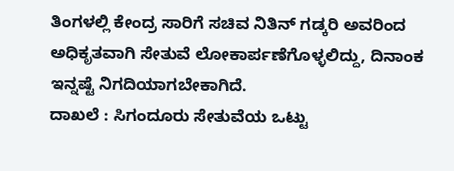ತಿಂಗಳಲ್ಲಿ ಕೇಂದ್ರ ಸಾರಿಗೆ ಸಚಿವ ನಿತಿನ್ ಗಡ್ಕರಿ ಅವರಿಂದ ಅಧಿಕೃತವಾಗಿ ಸೇತುವೆ ಲೋಕಾರ್ಪಣೆಗೊಳ್ಳಲಿದ್ದು, ದಿನಾಂಕ ಇನ್ನಷ್ಟೆ ನಿಗದಿಯಾಗಬೇಕಾಗಿದೆ.
ದಾಖಲೆ : ಸಿಗಂದೂರು ಸೇತುವೆಯ ಒಟ್ಟು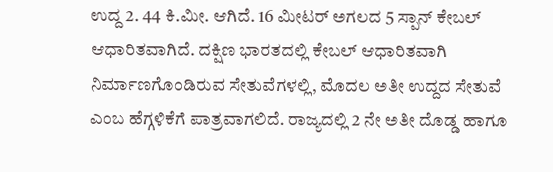ಉದ್ದ 2. 44 ಕಿ.ಮೀ. ಆಗಿದೆ. 16 ಮೀಟರ್ ಅಗಲದ 5 ಸ್ಪಾನ್ ಕೇಬಲ್ ಆಧಾರಿತವಾಗಿದೆ. ದಕ್ಷಿಣ ಭಾರತದಲ್ಲಿ ಕೇಬಲ್ ಆಧಾರಿತವಾಗಿ ನಿರ್ಮಾಣಗೊಂಡಿರುವ ಸೇತುವೆಗಳಲ್ಲಿ, ಮೊದಲ ಅತೀ ಉದ್ದದ ಸೇತುವೆ ಎಂಬ ಹೆಗ್ಗಳಿಕೆಗೆ ಪಾತ್ರವಾಗಲಿದೆ. ರಾಜ್ಯದಲ್ಲಿ 2 ನೇ ಅತೀ ದೊಡ್ಡ ಹಾಗೂ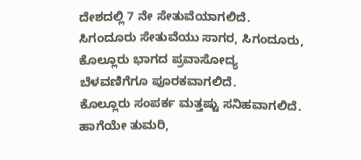ದೇಶದಲ್ಲಿ 7 ನೇ ಸೇತುವೆಯಾಗಲಿದೆ. ಸಿಗಂದೂರು ಸೇತುವೆಯು ಸಾಗರ, ಸಿಗಂದೂರು, ಕೊಲ್ಲೂರು ಭಾಗದ ಪ್ರವಾಸೋದ್ಯ ಬೆಳವಣಿಗೆಗೂ ಪೂರಕವಾಗಲಿದೆ.
ಕೊಲ್ಲೂರು ಸಂಪರ್ಕ ಮತ್ತಷ್ಟು ಸನಿಹವಾಗಲಿದೆ. ಹಾಗೆಯೇ ತುಮರಿ,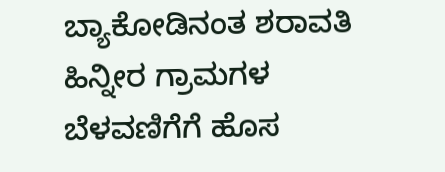ಬ್ಯಾಕೋಡಿನಂತ ಶರಾವತಿ ಹಿನ್ನೀರ ಗ್ರಾಮಗಳ ಬೆಳವಣಿಗೆಗೆ ಹೊಸ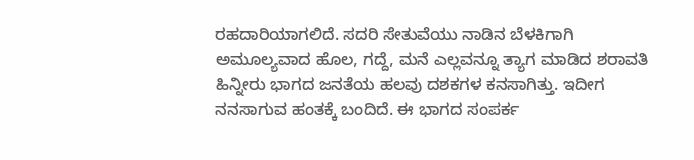ರಹದಾರಿಯಾಗಲಿದೆ. ಸದರಿ ಸೇತುವೆಯು ನಾಡಿನ ಬೆಳಕಿಗಾಗಿ ಅಮೂಲ್ಯವಾದ ಹೊಲ, ಗದ್ದೆ, ಮನೆ ಎಲ್ಲವನ್ನೂ ತ್ಯಾಗ ಮಾಡಿದ ಶರಾವತಿ ಹಿನ್ನೀರು ಭಾಗದ ಜನತೆಯ ಹಲವು ದಶಕಗಳ ಕನಸಾಗಿತ್ತು. ಇದೀಗ ನನಸಾಗುವ ಹಂತಕ್ಕೆ ಬಂದಿದೆ. ಈ ಭಾಗದ ಸಂಪರ್ಕ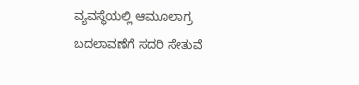ವ್ಯವಸ್ಥೆಯಲ್ಲಿ ಆಮೂಲಾಗ್ರ ಬದಲಾವಣೆಗೆ ಸದರಿ ಸೇತುವೆ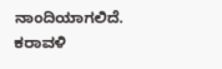ನಾಂದಿಯಾಗಲಿದೆ. ಕರಾವಳಿ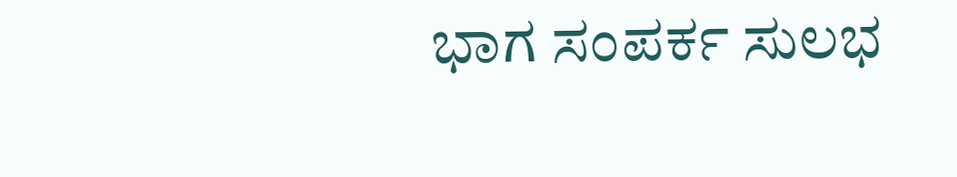ಭಾಗ ಸಂಪರ್ಕ ಸುಲಭ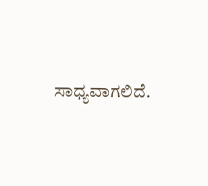ಸಾಧ್ಯವಾಗಲಿದೆ.